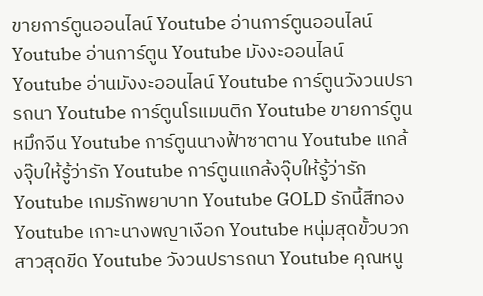ขายการ์ตูนออนไลน์ Youtube อ่านการ์ตูนออนไลน์ Youtube อ่านการ์ตูน Youtube มังงะออนไลน์ Youtube อ่านมังงะออนไลน์ Youtube การ์ตูนวังวนปรารถนา Youtube การ์ตูนโรแมนติก Youtube ขายการ์ตูนหมึกจีน Youtube การ์ตูนนางฟ้าซาตาน Youtube แกล้งจุ๊บให้รู้ว่ารัก Youtube การ์ตูนแกล้งจุ๊บให้รู้ว่ารัก Youtube เกมรักพยาบาท Youtube GOLD รักนี้สีทอง Youtube เกาะนางพญาเงือก Youtube หนุ่มสุดขั้วบวกสาวสุดขีด Youtube วังวนปรารถนา Youtube คุณหนู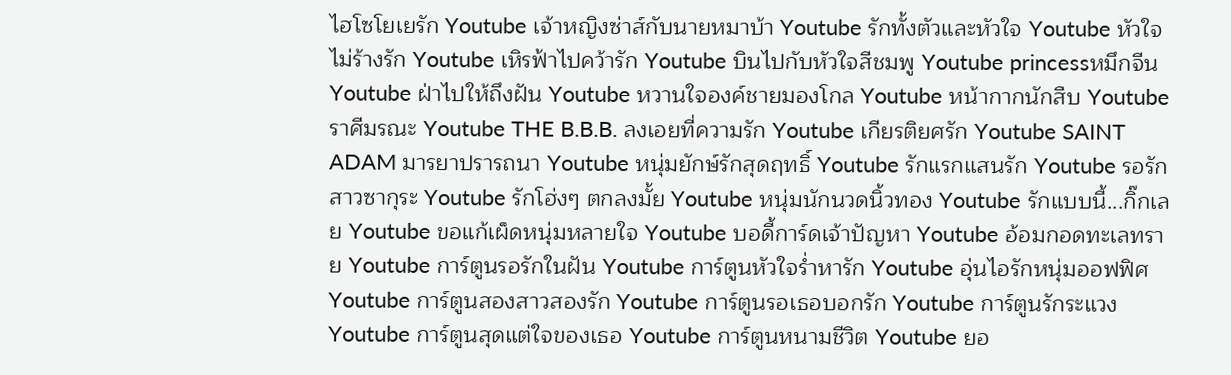ไฮโซโยเยรัก Youtube เจ้าหญิงซ่าส์กับนายหมาบ้า Youtube รักทั้งตัวและหัวใจ Youtube หัวใจไม่ร้างรัก Youtube เหิรฟ้าไปคว้ารัก Youtube บินไปกับหัวใจสีชมพู Youtube princessหมึกจีน Youtube ฝ่าไปให้ถึงฝัน Youtube หวานใจองค์ชายมองโกล Youtube หน้ากากนักสืบ Youtube ราศีมรณะ Youtube THE B.B.B. ลงเอยที่ความรัก Youtube เกียรติยศรัก Youtube SAINT ADAM มารยาปรารถนา Youtube หนุ่มยักษ์รักสุดฤทธิ์ Youtube รักแรกแสนรัก Youtube รอรักสาวซากุระ Youtube รักโฮ่งๆ ตกลงมั้ย Youtube หนุ่มนักนวดนิ้วทอง Youtube รักแบบนี้...กิ๊กเลย Youtube ขอแก้เผ็ดหนุ่มหลายใจ Youtube บอดี้การ์ดเจ้าปัญหา Youtube อ้อมกอดทะเลทราย Youtube การ์ตูนรอรักในฝัน Youtube การ์ตูนหัวใจร่ำหารัก Youtube อุ่นไอรักหนุ่มออฟฟิศ Youtube การ์ตูนสองสาวสองรัก Youtube การ์ตูนรอเธอบอกรัก Youtube การ์ตูนรักระแวง Youtube การ์ตูนสุดแต่ใจของเธอ Youtube การ์ตูนหนามชีวิต Youtube ยอ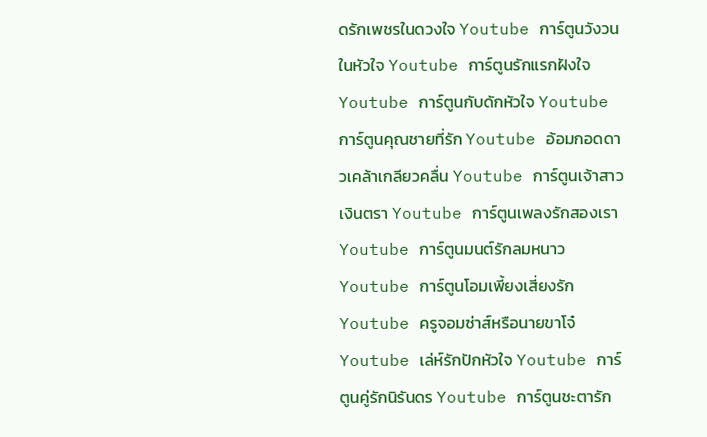ดรักเพชรในดวงใจ Youtube การ์ตูนวังวนในหัวใจ Youtube การ์ตูนรักแรกฝังใจ Youtube การ์ตูนกับดักหัวใจ Youtube การ์ตูนคุณชายที่รัก Youtube อ้อมกอดดาวเคล้าเกลียวคลื่น Youtube การ์ตูนเจ้าสาวเงินตรา Youtube การ์ตูนเพลงรักสองเรา Youtube การ์ตูนมนต์รักลมหนาว Youtube การ์ตูนโอมเพี้ยงเสี่ยงรัก Youtube ครูจอมซ่าส์หรือนายขาโจ๋ Youtube เล่ห์รักปักหัวใจ Youtube การ์ตูนคู่รักนิรันดร Youtube การ์ตูนชะตารัก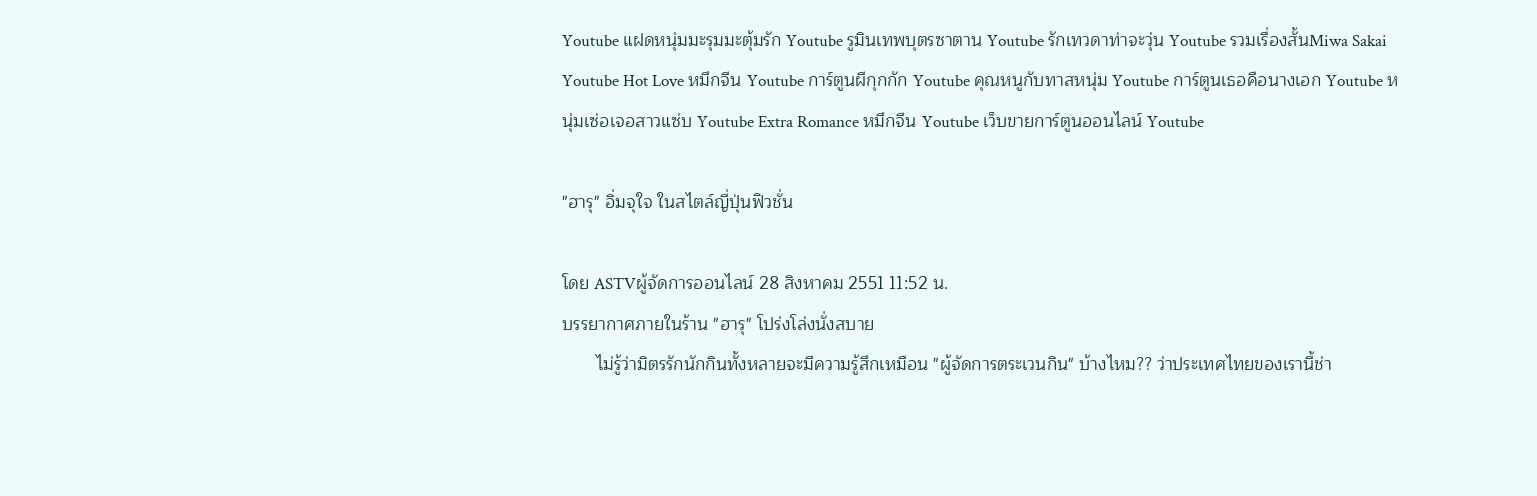Youtube แฝดหนุ่มมะรุมมะตุ้มรัก Youtube รูมินเทพบุตรซาตาน Youtube รักเทวดาท่าจะวุ่น Youtube รวมเรื่องสั้นMiwa Sakai Youtube Hot Love หมึกจีน Youtube การ์ตูนผีกุกกัก Youtube คุณหนูกับทาสหนุ่ม Youtube การ์ตูนเธอคือนางเอก Youtube หนุ่มเซ่อเจอสาวแซ่บ Youtube Extra Romance หมึกจีน Youtube เว็บขายการ์ตูนออนไลน์ Youtube

"ฮารุ" อิ่มจุใจ ในสไตล์ญี่ปุ่นฟิวชั่น

โดย ASTVผู้จัดการออนไลน์ 28 สิงหาคม 2551 11:52 น.
บรรยากาศภายในร้าน "ฮารุ" โปร่งโล่งนั่งสบาย
       ไม่รู้ว่ามิตรรักนักกินทั้งหลายจะมีความรู้สึกเหมือน "ผู้จัดการตระเวนกิน" บ้างไหม?? ว่าประเทศไทยของเรานี้ช่า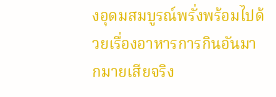งอุดมสมบูรณ์พรั่งพร้อมไปด้วยเรื่องอาหารการกินอันมากมายเสียจริง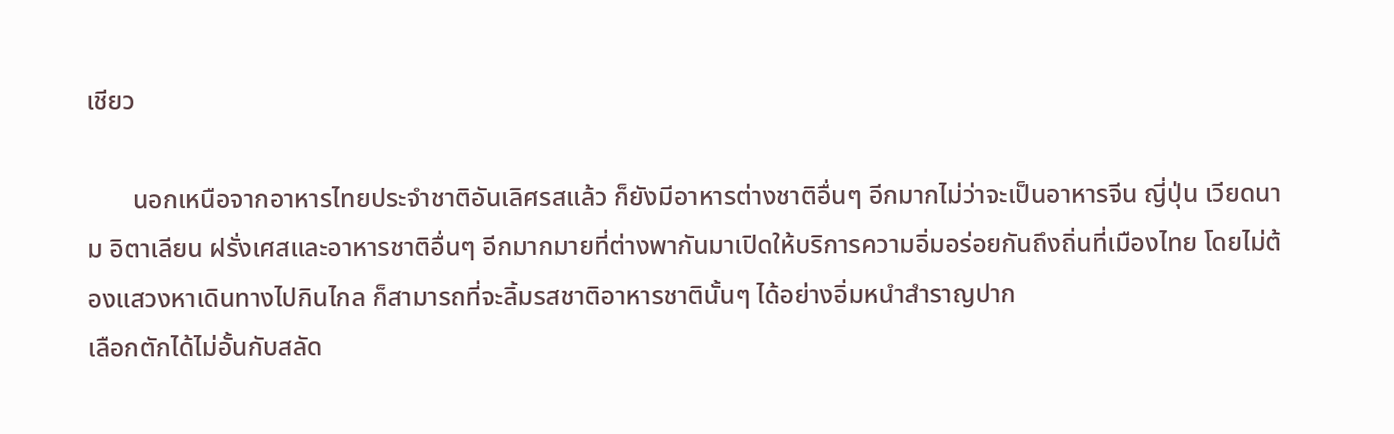เชียว

       นอกเหนือจากอาหารไทยประจำชาติอันเลิศรสแล้ว ก็ยังมีอาหารต่างชาติอื่นๆ อีกมากไม่ว่าจะเป็นอาหารจีน ญี่ปุ่น เวียดนาม อิตาเลียน ฝรั่งเศสและอาหารชาติอื่นๆ อีกมากมายที่ต่างพากันมาเปิดให้บริการความอิ่มอร่อยกันถึงถิ่นที่เมืองไทย โดยไม่ต้องแสวงหาเดินทางไปกินไกล ก็สามารถที่จะลิ้มรสชาติอาหารชาตินั้นๆ ได้อย่างอิ่มหนำสำราญปาก
เลือกตักได้ไม่อั้นกับสลัด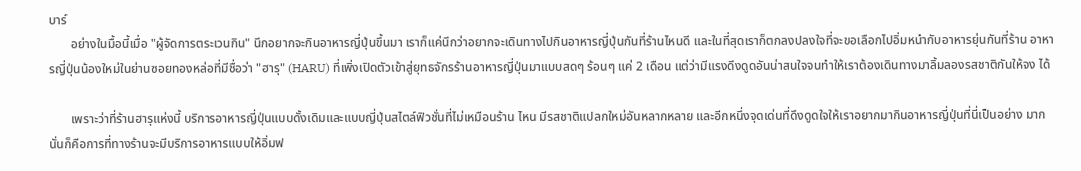บาร์
       อย่างในมื้อนี้เมื่อ "ผู้จัดการตระเวนกิน" นึกอยากจะกินอาหารญี่ปุ่นขึ้นมา เราก็แค่นึกว่าอยากจะเดินทางไปกินอาหารญี่ปุ่นกันที่ร้านไหนดี และในที่สุดเราก็ตกลงปลงใจที่จะขอเลือกไปอิ่มหนำกับอาหารยุ่นกันที่ร้าน อาหารญี่ปุ่นน้องใหม่ในย่านซอยทองหล่อที่มีชื่อว่า "ฮารุ" (HARU) ที่เพิ่งเปิดตัวเข้าสู่ยุทธจักรร้านอาหารญี่ปุ่นมาแบบสดๆ ร้อนๆ แค่ 2 เดือน แต่ว่ามีแรงดึงดูดอันน่าสนใจจนทำให้เราต้องเดินทางมาลิ้มลองรสชาติกันให้จง ได้

       เพราะว่าที่ร้านฮารุแห่งนี้ บริการอาหารญี่ปุ่นแบบดั้งเดิมและแบบญี่ปุ่นสไตล์ฟิวชั่นที่ไม่เหมือนร้าน ไหน มีรสชาติแปลกใหม่อันหลากหลาย และอีกหนึ่งจุดเด่นที่ดึงดูดใจให้เราอยากมากินอาหารญี่ปุ่นที่นี่เป็นอย่าง มาก นั่นก็คือการที่ทางร้านจะมีบริการอาหารแบบให้อิ่มฟ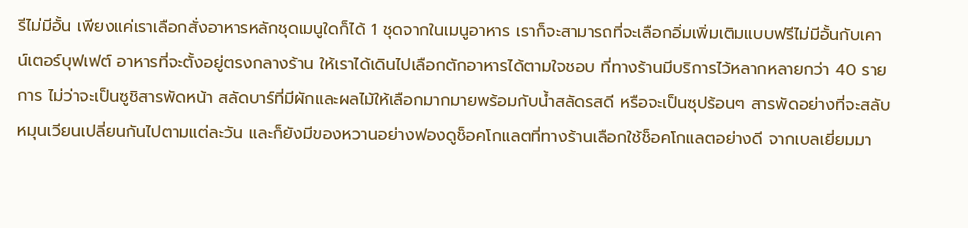รีไม่มีอั้น เพียงแค่เราเลือกสั่งอาหารหลักชุดเมนูใดก็ได้ 1 ชุดจากในเมนูอาหาร เราก็จะสามารถที่จะเลือกอิ่มเพิ่มเติมแบบฟรีไม่มีอั้นกับเคาน์เตอร์บุฟเฟต์ อาหารที่จะตั้งอยู่ตรงกลางร้าน ให้เราได้เดินไปเลือกตักอาหารได้ตามใจชอบ ที่ทางร้านมีบริการไว้หลากหลายกว่า 40 รายการ ไม่ว่าจะเป็นซูชิสารพัดหน้า สลัดบาร์ที่มีผักและผลไม้ให้เลือกมากมายพร้อมกับน้ำสลัดรสดี หรือจะเป็นซุปร้อนๆ สารพัดอย่างที่จะสลับหมุนเวียนเปลี่ยนกันไปตามแต่ละวัน และก็ยังมีของหวานอย่างฟองดูช็อคโกแลตที่ทางร้านเลือกใช้ช็อคโกแลตอย่างดี จากเบลเยี่ยมมา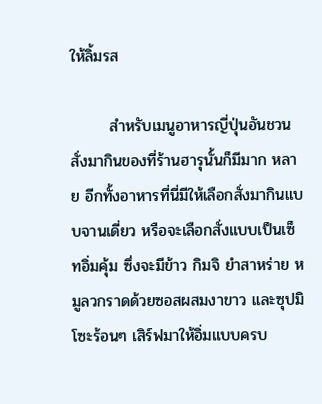ให้ลิ้มรส

       สำหรับเมนูอาหารญี่ปุ่นอันชวนสั่งมากินของที่ร้านฮารุนั้นก็มีมาก หลาย อีกทั้งอาหารที่นี่มีให้เลือกสั่งมากินแบบจานเดี่ยว หรือจะเลือกสั่งแบบเป็นเซ็ทอิ่มคุ้ม ซึ่งจะมีข้าว กิมจิ ยำสาหร่าย หมูลวกราดด้วยซอสผสมงาขาว และซุปมิโซะร้อนๆ เสิร์ฟมาให้อิ่มแบบครบ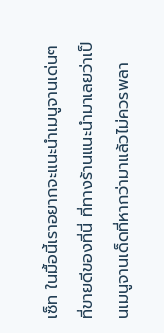เซ็ท ในมื้อนี้เราอยากจะแนะนำเมนูจานเด่นๆ ที่ขายดีของที่นี่ ที่ทางร้านแนะนำมาเลยว่าเป็นเมนูจานเด็ดที่หากว่ามาแล้วไม่ควรพลา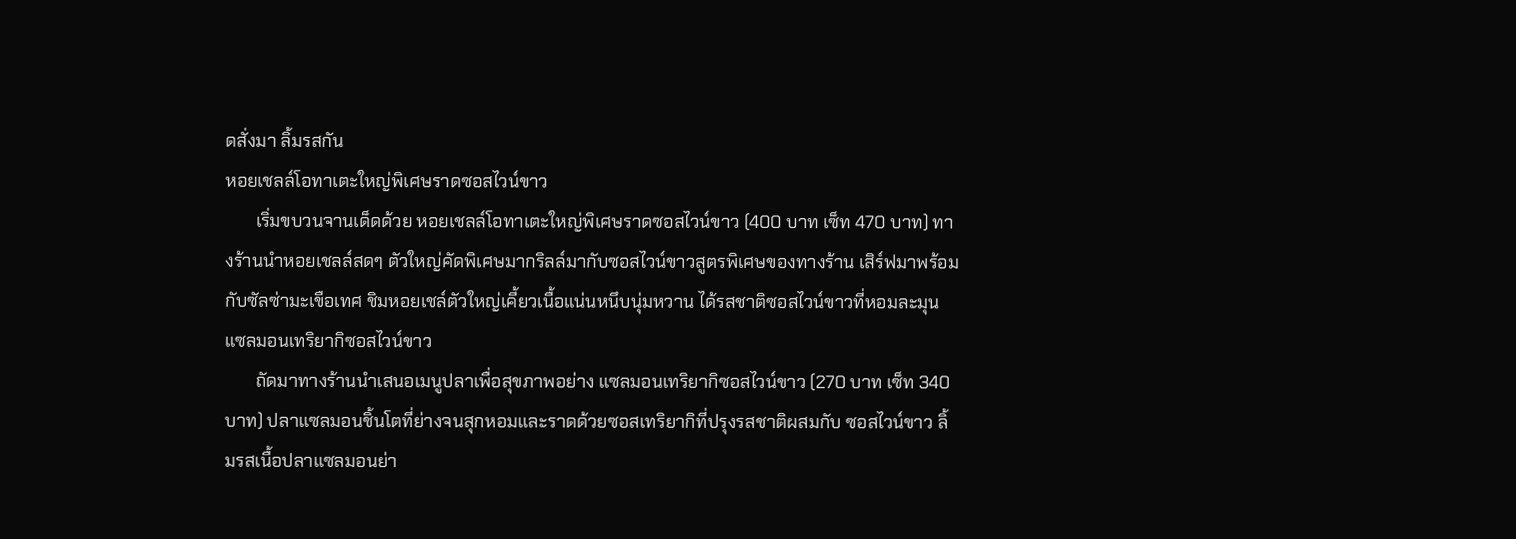ดสั่งมา ลิ้มรสกัน
หอยเชลล์โอทาเตะใหญ่พิเศษราดซอสไวน์ขาว
       เริ่มขบวนจานเด็ดด้วย หอยเชลล์โอทาเตะใหญ่พิเศษราดซอสไวน์ขาว (400 บาท เซ็ท 470 บาท) ทางร้านนำหอยเชลล์สดๆ ตัวใหญ่คัดพิเศษมากริลล์มากับซอสไวน์ขาวสูตรพิเศษของทางร้าน เสิร์ฟมาพร้อมกับซัลซ่ามะเขือเทศ ชิมหอยเชล์ตัวใหญ่เคี้ยวเนื้อแน่นหนึบนุ่มหวาน ได้รสชาติซอสไวน์ขาวที่หอมละมุน
แซลมอนเทริยากิซอสไวน์ขาว
       ถัดมาทางร้านนำเสนอเมนูปลาเพื่อสุขภาพอย่าง แซลมอนเทริยากิซอสไวน์ขาว (270 บาท เซ็ท 340 บาท) ปลาแซลมอนชิ้นโตที่ย่างจนสุกหอมและราดด้วยซอสเทริยากิที่ปรุงรสชาติผสมกับ ซอสไวน์ขาว ลิ้มรสเนื้อปลาแซลมอนย่า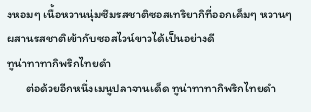งหอมๆ เนื้อหวานนุ่มซึมรสชาติซอสเทริยากิที่ออกเค็มๆ หวานๆ ผสานรสชาติเข้ากับซอสไวน์ขาวได้เป็นอย่างดี
ทูน่าทาทากิพริกไทยดำ
       ต่อด้วยอีกหนึ่งเมนูปลาจานเด็ด ทูน่าทาทากิพริกไทยดำ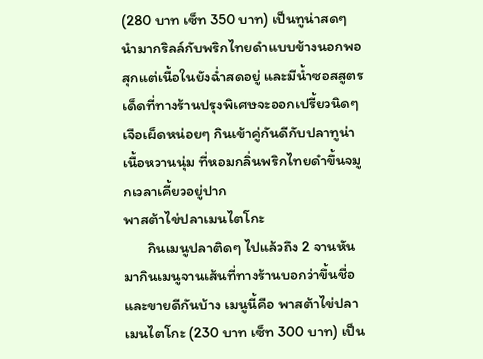(280 บาท เซ็ท 350 บาท) เป็นทูน่าสดๆ นำมากริลล์กับพริกไทยดำแบบข้างนอกพอสุกแต่เนื้อในยังฉ่ำสดอยู่ และมีน้ำซอสสูตรเด็ดที่ทางร้านปรุงพิเศษจะออกเปรี้ยวนิดๆ เจือเผ็ดหน่อยๆ กินเข้าคู่กันดีกับปลาทูน่าเนื้อหวานนุ่ม ที่หอมกลิ่นพริกไทยดำขึ้นจมูกเวลาเคี้ยวอยู่ปาก
พาสต้าไข่ปลาเมนไตโกะ
       กินเมนูปลาติดๆ ไปแล้วถึง 2 จานหันมากินเมนูจานเส้นที่ทางร้านบอกว่าขึ้นชื่อและขายดีกันบ้าง เมนูนี้คือ พาสต้าไข่ปลาเมนไตโกะ (230 บาท เซ็ท 300 บาท) เป็น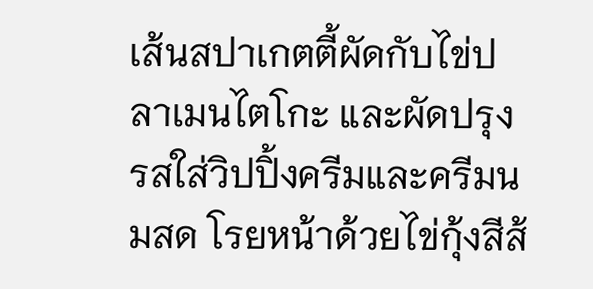เส้นสปาเกตตี้ผัดกับไข่ปลาเมนไตโกะ และผัดปรุงรสใส่วิปปิ้งครีมและครีมนมสด โรยหน้าด้วยไข่กุ้งสีส้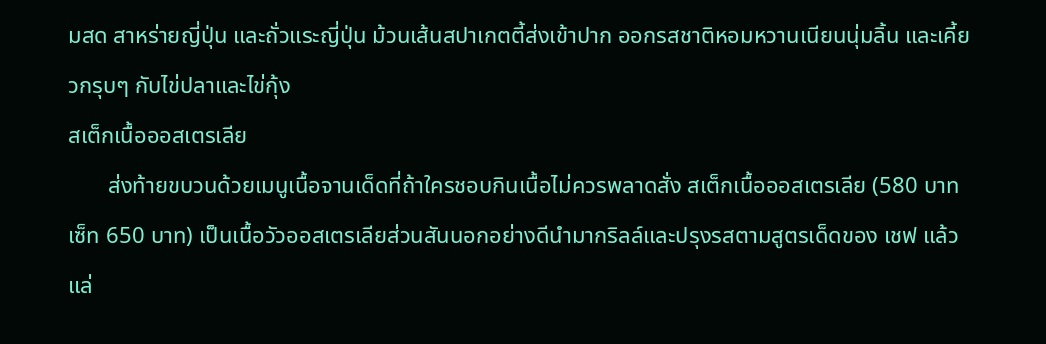มสด สาหร่ายญี่ปุ่น และถั่วแระญี่ปุ่น ม้วนเส้นสปาเกตตี้ส่งเข้าปาก ออกรสชาติหอมหวานเนียนนุ่มลิ้น และเคี้ยวกรุบๆ กับไข่ปลาและไข่กุ้ง
สเต็กเนื้อออสเตรเลีย
       ส่งท้ายขบวนด้วยเมนูเนื้อจานเด็ดที่ถ้าใครชอบกินเนื้อไม่ควรพลาดสั่ง สเต็กเนื้อออสเตรเลีย (580 บาท เซ็ท 650 บาท) เป็นเนื้อวัวออสเตรเลียส่วนสันนอกอย่างดีนำมากริลล์และปรุงรสตามสูตรเด็ดของ เชฟ แล้วแล่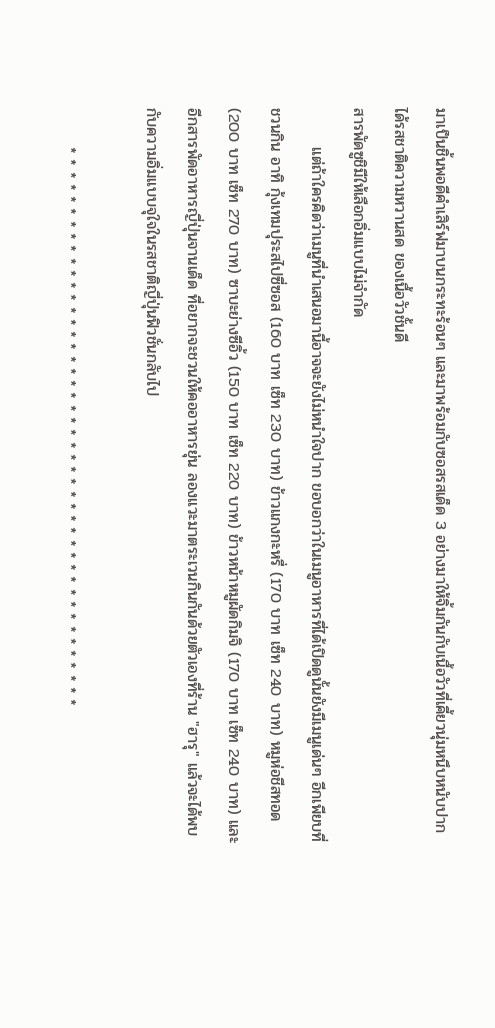มาเป็นชิ้นพอดีคำเสิร์ฟมาบนกระทะร้อนๆ และมาพร้อมกับซอสรสเด็ด 3 อย่างมาให้จิ้มกันกับเนื้อวัวที่เคี้ยวนุ่มหนึบหนับปากได้รสชาติความหวานสด ของเนื้อวัวชั้นดี
สารพัดซูชิมีให้เลือกอิ่มแบบไม่จำกัด
       แต่ถ้าใครคิดว่าเมนูที่นำเสนอมานี้อาจจะยังไม่หนำใจปาก ขอบอกว่าในเมนูอาหารที่ได้เปิดดูนั้นยังมีเมนูเด่นๆ อีกเพียบที่ชวนกิน อาทิ กุ้งเทมปุระสไปซี่ซอส (160 บาท เซ็ท 230 บาท) ข้าวแกงกะหรี่ (170 บาท เซ็ท 240 บาท) หมูห่อชีสทอด (200 บาท เซ็ท 270 บาท) ซาบะย่างซีอิ้ว (150 บาท เซ็ท 220 บาท) ข้าวหน้าหมูผัดกิมจิ (170 บาท เซ็ท 240 บาท) และอีกสารพัดอาหารญี่ปุ่นจานเด็ด ที่อยากจะชวนให้คออาหารยุ่น ลองแวะมาตระเวนกินกันด้วยตัวเองที่ร้าน "ฮารุ" แล้วจะได้พบกับความอิ่มแบบจุใจในรสชาติญี่ปุ่นฟิวชั่นกลับไป

       * * * * * * * * * * * * * * * * * * * * * * * * * * * * * * * * * * * * * * * * * * * * * *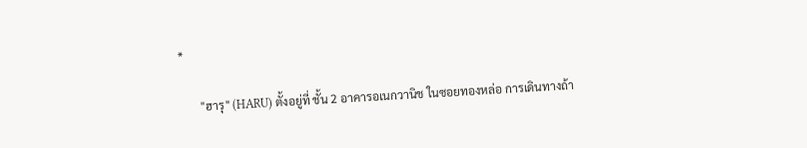*

       "ฮารุ" (HARU) ตั้งอยู่ที่ ชั้น 2 อาคารอเนกวานิช ในซอยทองหล่อ การเดินทางถ้า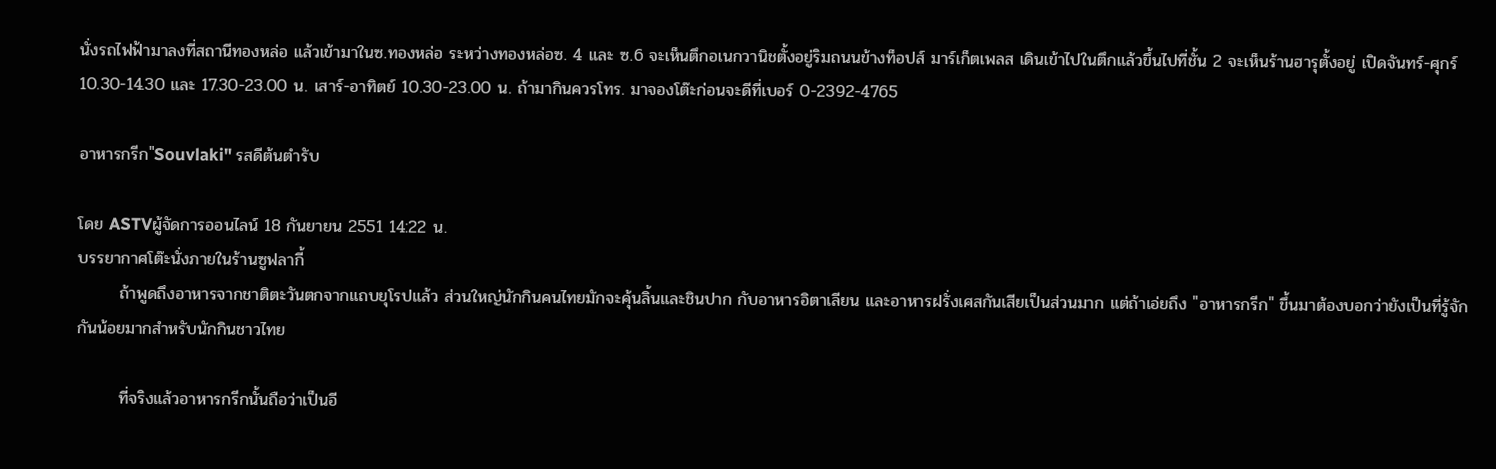นั่งรถไฟฟ้ามาลงที่สถานีทองหล่อ แล้วเข้ามาในซ.ทองหล่อ ระหว่างทองหล่อซ. 4 และ ซ.6 จะเห็นตึกอเนกวานิชตั้งอยู่ริมถนนข้างท็อปส์ มาร์เก็ตเพลส เดินเข้าไปในตึกแล้วขึ้นไปที่ชั้น 2 จะเห็นร้านฮารุตั้งอยู่ เปิดจันทร์-ศุกร์ 10.30-14.30 และ 17.30-23.00 น. เสาร์-อาทิตย์ 10.30-23.00 น. ถ้ามากินควรโทร. มาจองโต๊ะก่อนจะดีที่เบอร์ 0-2392-4765

อาหารกรีก"Souvlaki" รสดีต้นตำรับ

โดย ASTVผู้จัดการออนไลน์ 18 กันยายน 2551 14:22 น.
บรรยากาศโต๊ะนั่งภายในร้านซูฟลากี้
       ถ้าพูดถึงอาหารจากชาติตะวันตกจากแถบยุโรปแล้ว ส่วนใหญ่นักกินคนไทยมักจะคุ้นลิ้นและชินปาก กับอาหารอิตาเลียน และอาหารฝรั่งเศสกันเสียเป็นส่วนมาก แต่ถ้าเอ่ยถึง "อาหารกรีก" ขึ้นมาต้องบอกว่ายังเป็นที่รู้จักกันน้อยมากสำหรับนักกินชาวไทย

       ที่จริงแล้วอาหารกรีกนั้นถือว่าเป็นอี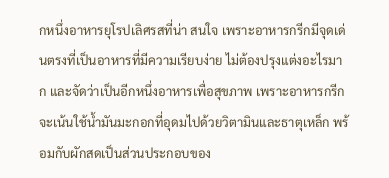กหนึ่งอาหารยุโรปเลิศรสที่น่า สนใจ เพราะอาหารกรีกมีจุดเด่นตรงที่เป็นอาหารที่มีความเรียบง่าย ไม่ต้องปรุงแต่งอะไรมาก และจัดว่าเป็นอีกหนึ่งอาหารเพื่อสุขภาพ เพราะอาหารกรีกจะเน้นใช้น้ำมันมะกอกที่อุดมไปด้วยวิตามินและธาตุเหล็ก พร้อมกับผักสดเป็นส่วนประกอบของ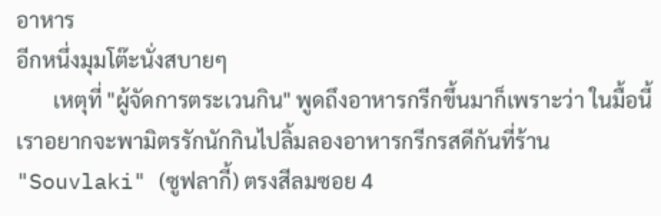อาหาร
อีกหนึ่งมุมโต๊ะนั่งสบายๆ
       เหตุที่ "ผู้จัดการตระเวนกิน" พูดถึงอาหารกรีกขึ้นมาก็เพราะว่า ในมื้อนี้เราอยากจะพามิตรรักนักกินไปลิ้มลองอาหารกรีกรสดีกันที่ร้าน "Souvlaki" (ซูฟลากี้) ตรงสีลมซอย 4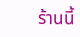ร้านนี้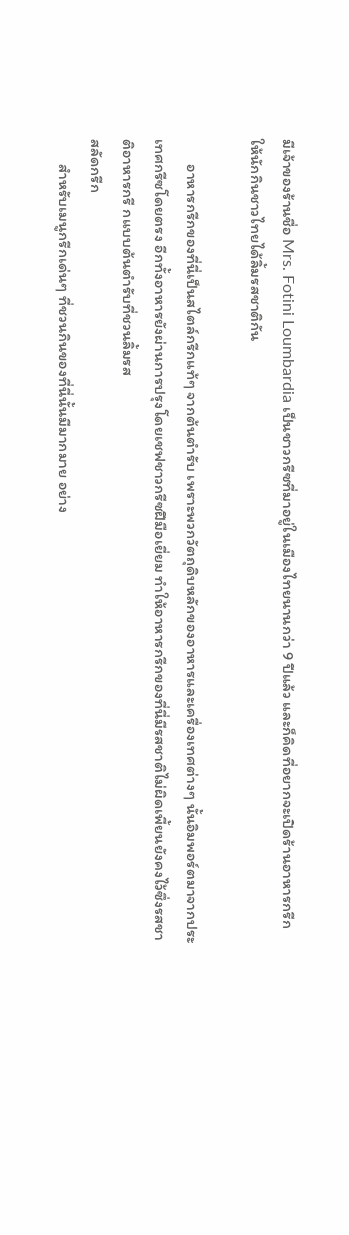มีเจ้าของร้านชื่อ Mrs. Fotini Loumbardia เป็นชาวกรีซที่มาอยู่ในเมืองไทยนานกว่า 9 ปีแล้ว และก็คิดที่อยากจะเปิดร้านอาหารกรีกให้นักกินชาวไทยได้ลิ้มรสชาติกัน

       อาหารกรีกของที่นี่เป็นสไตล์กรีกแท้ๆ จากต้นตำรับ เพราะพวกวัตถุดิบหลักของอาหารและเครื่องเทศต่างๆ นั้นอิมพอร์ตมาจากประเทศกรีซโดยตรง อีกทั้งอาหารยังผ่านการปรุงโดยเชฟชาวกรีซฝีมือเยี่ยม ทำให้อาหารกรีกของที่นี่มีรสชาติไม่ผิดเพี้ยนยังคงไว้ซึ่งรสชาติอาหารกรี กแบบต้นตำรับที่ชวนลิ้มรส
สลัดกรีก
       สำหรับเมนูกรีกเด่นๆ ที่ชวนกินของที่นี่นั้นมีมากมาย อย่าง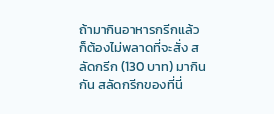ถ้ามากินอาหารกรีกแล้วก็ต้องไม่พลาดที่จะสั่ง สลัดกรีก (130 บาท) มากินกัน สลัดกรีกของที่นี่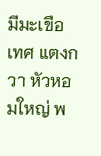มีมะเขือเทศ แตงกวา หัวหอมใหญ่ พ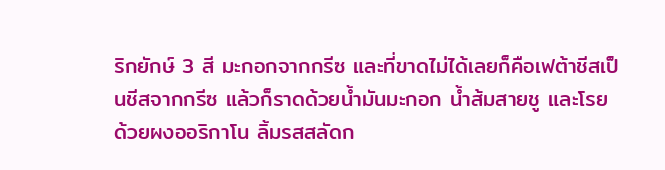ริกยักษ์ 3 สี มะกอกจากกรีซ และที่ขาดไม่ได้เลยก็คือเฟต้าชีสเป็นชีสจากกรีซ แล้วก็ราดด้วยน้ำมันมะกอก น้ำส้มสายชู และโรยด้วยผงออริกาโน ลิ้มรสสลัดก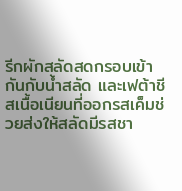รีกผักสลัดสดกรอบเข้ากันกับน้ำสลัด และเฟต้าชีสเนื้อเนียนที่ออกรสเค็มช่วยส่งให้สลัดมีรสชา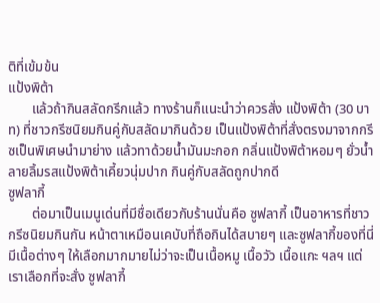ติที่เข้มข้น
แป้งพิต้า
       แล้วถ้ากินสลัดกรีกแล้ว ทางร้านก็แนะนำว่าควรสั่ง แป้งพิต้า (30 บาท) ที่ชาวกรีซนิยมกินคู่กับสลัดมากินด้วย เป็นแป้งพิต้าที่สั่งตรงมาจากกรีซเป็นพิเศษนำมาย่าง แล้วทาด้วยน้ำมันมะกอก กลิ่นแป้งพิต้าหอมๆ ยั่วน้ำลายลิ้มรสแป้งพิต้าเคี้ยวนุ่มปาก กินคู่กับสลัดถูกปากดี
ซูฟลากี้
       ต่อมาเป็นเมนูเด่นที่มีชื่อเดียวกับร้านนั่นคือ ซูฟลากี้ เป็นอาหารที่ชาวกรีซนิยมกินกัน หน้าตาเหมือนเคบับที่ถือกินได้สบายๆ และซูฟลากี้ของที่นี่มีเนื้อต่างๆ ให้เลือกมากมายไม่ว่าจะเป็นเนื้อหมู เนื้อวัว เนื้อแกะ ฯลฯ แต่เราเลือกที่จะสั่ง ซูฟลากี้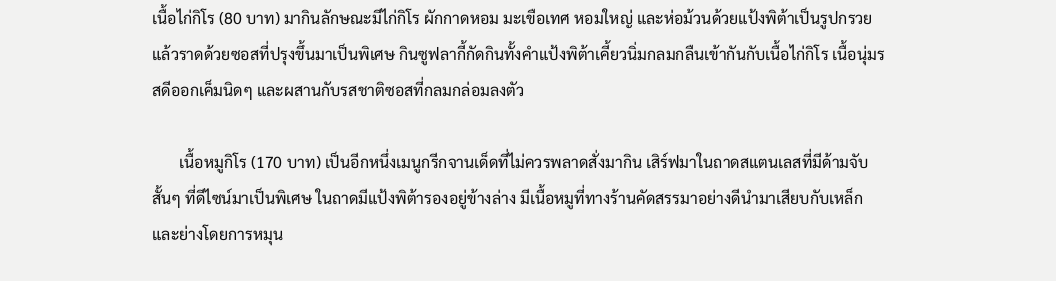เนื้อไก่กิโร (80 บาท) มากินลักษณะมีไก่กิโร ผักกาดหอม มะเขือเทศ หอมใหญ่ และห่อม้วนด้วยแป้งพิต้าเป็นรูปกรวย แล้วราดด้วยซอสที่ปรุงขึ้นมาเป็นพิเศษ กินซูฟลากี้กัดกินทั้งคำแป้งพิต้าเคี้ยวนิ่มกลมกลืนเข้ากันกับเนื้อไก่กิโร เนื้อนุ่มรสดีออกเค็มนิดๆ และผสานกับรสชาติซอสที่กลมกล่อมลงตัว

       เนื้อหมูกิโร (170 บาท) เป็นอีกหนึ่งเมนูกรีกจานเด็ดที่ไม่ควรพลาดสั่งมากิน เสิร์ฟมาในถาดสแตนเลสที่มีด้ามจับสั้นๆ ที่ดีไซน์มาเป็นพิเศษ ในถาดมีแป้งพิต้ารองอยู่ข้างล่าง มีเนื้อหมูที่ทางร้านคัดสรรมาอย่างดีนำมาเสียบกับเหล็กและย่างโดยการหมุน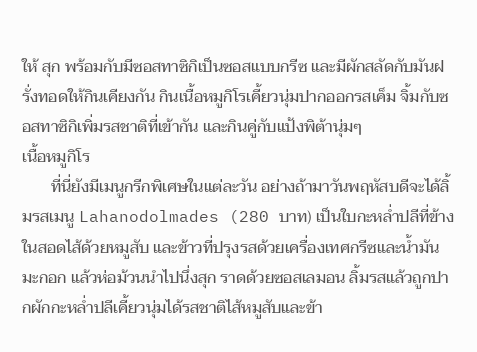ให้ สุก พร้อมกับมีซอสทาซิกิเป็นซอสแบบกรีซ และมีผักสลัดกับมันฝรั่งทอดให้กินเคียงกัน กินเนื้อหมูกิโรเคี้ยวนุ่มปากออกรสเค็ม จิ้มกับซอสทาซิกิเพิ่มรสชาติที่เข้ากัน และกินคู่กับแป้งพิต้านุ่มๆ
เนื้อหมูกิโร
       ที่นี่ยังมีเมนูกรีกพิเศษในแต่ละวัน อย่างถ้ามาวันพฤหัสบดีจะได้ลิ้มรสเมนู Lahanodolmades (280 บาท) เป็นใบกะหล่ำปลีที่ข้างในสอดไส้ด้วยหมูสับ และข้าวที่ปรุงรสด้วยเครื่องเทศกรีซและน้ำมันมะกอก แล้วห่อม้วนนำไปนึ่งสุก ราดด้วยซอสเลมอน ลิ้มรสแล้วถูกปากผักกะหล่ำปลีเคี้ยวนุ่มได้รสชาติไส้หมูสับและข้า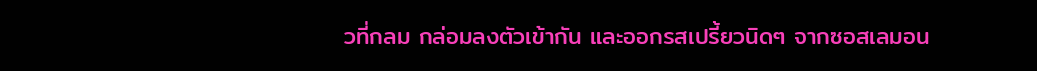วที่กลม กล่อมลงตัวเข้ากัน และออกรสเปรี้ยวนิดๆ จากซอสเลมอน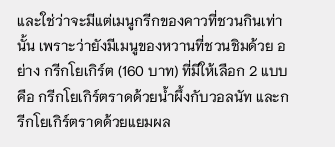และใช่ว่าจะมีแต่เมนูกรีกของคาวที่ชวนกินเท่านั้น เพราะว่ายังมีเมนูของหวานที่ชวนชิมด้วย อย่าง กรีกโยเกิร์ต (160 บาท) ที่มีให้เลือก 2 แบบ คือ กรีกโยเกิร์ตราดด้วยน้ำผึ้งกับวอลนัท และกรีกโยเกิร์ตราดด้วยแยมผล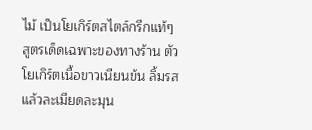ไม้ เป็นโยเกิร์ตสไตล์กรีกแท้ๆ สูตรเด็ดเฉพาะของทางร้าน ตัวโยเกิร์ตเนื้อขาวเนียนข้น ลิ้มรสแล้วละเมียดละมุน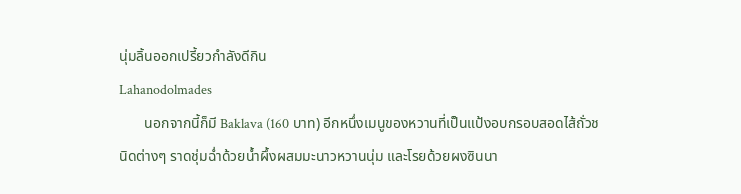นุ่มลิ้นออกเปรี้ยวกำลังดีกิน
Lahanodolmades
       นอกจากนี้ก็มี Baklava (160 บาท) อีกหนึ่งเมนูของหวานที่เป็นแป้งอบกรอบสอดไส้ถั่วชนิดต่างๆ ราดชุ่มฉ่ำด้วยน้ำผึ้งผสมมะนาวหวานนุ่ม และโรยด้วยผงซินนา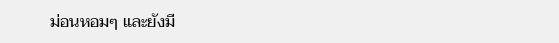ม่อนหอมๆ และยังมี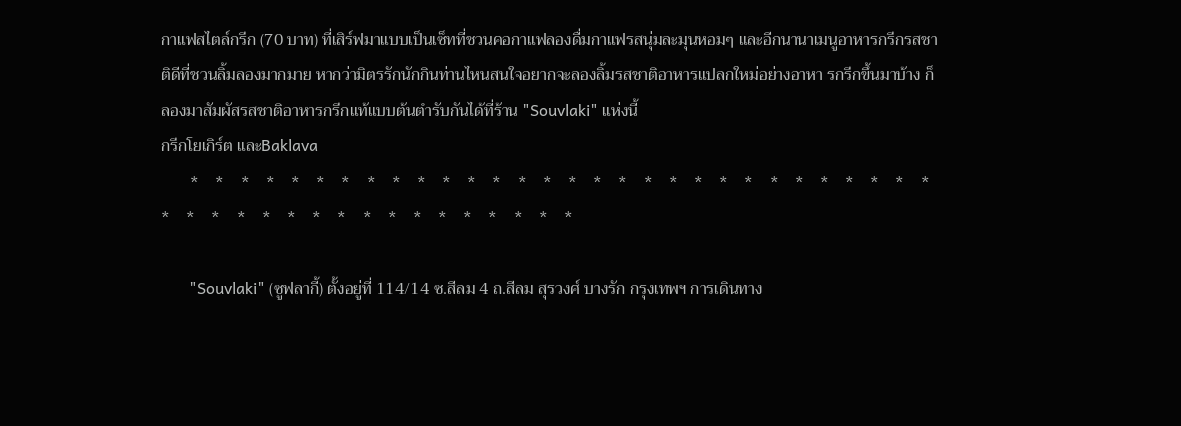กาแฟสไตล์กรีก (70 บาท) ที่เสิร์ฟมาแบบเป็นเซ็ทที่ชวนคอกาแฟลองดื่มกาแฟรสนุ่มละมุนหอมๆ และอีกนานาเมนูอาหารกรีกรสชาติดีที่ชวนลิ้มลองมากมาย หากว่ามิตรรักนักกินท่านไหนสนใจอยากจะลองลิ้มรสชาติอาหารแปลกใหม่อย่างอาหา รกรีกขึ้นมาบ้าง ก็ลองมาสัมผัสรสชาติอาหารกรีกแท้แบบต้นตำรับกันได้ที่ร้าน "Souvlaki" แห่งนี้
กรีกโยเกิร์ต และBaklava
       *    *    *    *    *    *    *    *    *    *    *    *    *    *    *    *    *    *    *    *    *    *    *    *    *    *    *    *    *    *    *    *    *    *    *    *    *    *    *    *    *    *    *    *    *    *    *

       "Souvlaki" (ซูฟลากี้) ตั้งอยู่ที่ 114/14 ซ.สีลม 4 ถ.สีลม สุรวงศ์ บางรัก กรุงเทพฯ การเดินทาง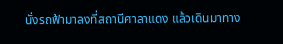นั่งรถฟ้ามาลงที่สถานีศาลาแดง แล้วเดินมาทาง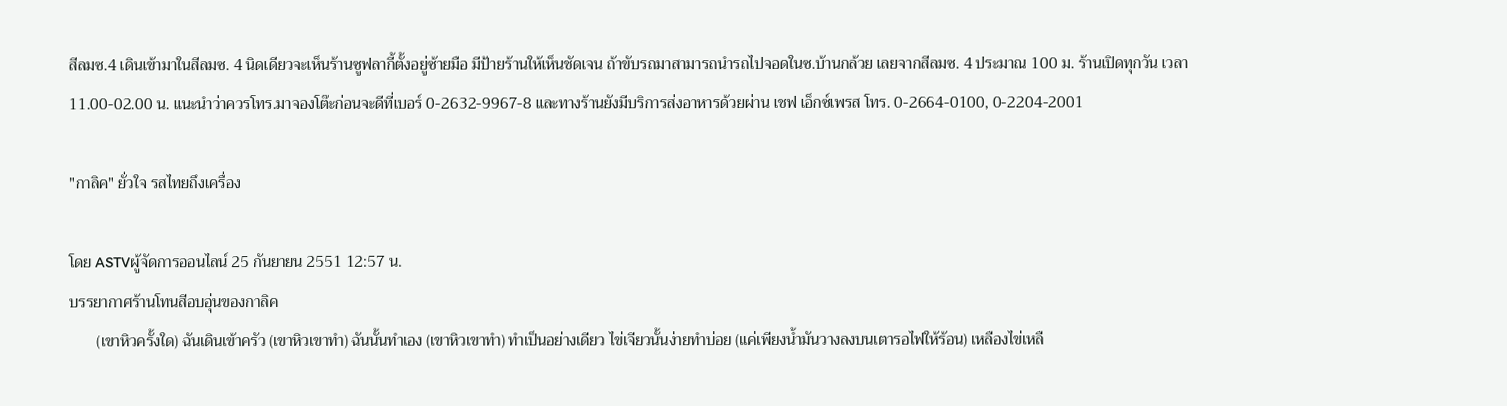สีลมซ.4 เดินเข้ามาในสีลมซ. 4 นิดเดียวจะเห็นร้านซูฟลากี้ตั้งอยู่ซ้ายมือ มีป้ายร้านให้เห็นชัดเจน ถ้าขับรถมาสามารถนำรถไปจอดในซ.บ้านกล้วย เลยจากสีลมซ. 4 ประมาณ 100 ม. ร้านเปิดทุกวัน เวลา 11.00-02.00 น. แนะนำว่าควรโทร.มาจองโต๊ะก่อนจะดีที่เบอร์ 0-2632-9967-8 และทางร้านยังมีบริการส่งอาหารด้วยผ่าน เชฟ เอ็กซ์เพรส โทร. 0-2664-0100, 0-2204-2001

"กาลิค" ยั่วใจ รสไทยถึงเครื่อง

โดย ASTVผู้จัดการออนไลน์ 25 กันยายน 2551 12:57 น.
บรรยากาศร้านโทนสีอบอุ่นของกาลิค
       (เขาหิวครั้งใด) ฉันเดินเข้าครัว (เขาหิวเขาทำ) ฉันนั้นทำเอง (เขาหิวเขาทำ) ทำเป็นอย่างเดียว ไข่เจียวนั้นง่ายทำบ่อย (แค่เพียงน้ำมันวางลงบนเตารอไฟให้ร้อน) เหลืองไข่เหลื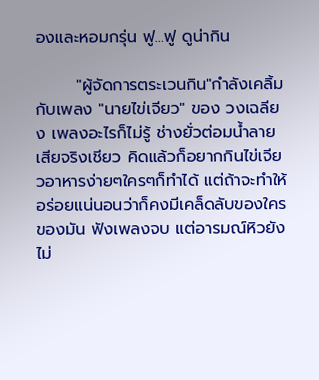องและหอมกรุ่น ฟู...ฟู ดูน่ากิน

       "ผู้จัดการตระเวนกิน"กำลังเคลิ้มกับเพลง "นายไข่เจียว" ของ วงเฉลียง เพลงอะไรก็ไม่รู้ ช่างยั่วต่อมน้ำลายเสียจริงเชียว คิดแล้วก็อยากกินไข่เจียวอาหารง่ายๆใครๆก็ทำได้ แต่ถ้าจะทำให้อร่อยแน่นอนว่าก็คงมีเคล็ดลับของใครของมัน ฟังเพลงจบ แต่อารมณ์หิวยังไม่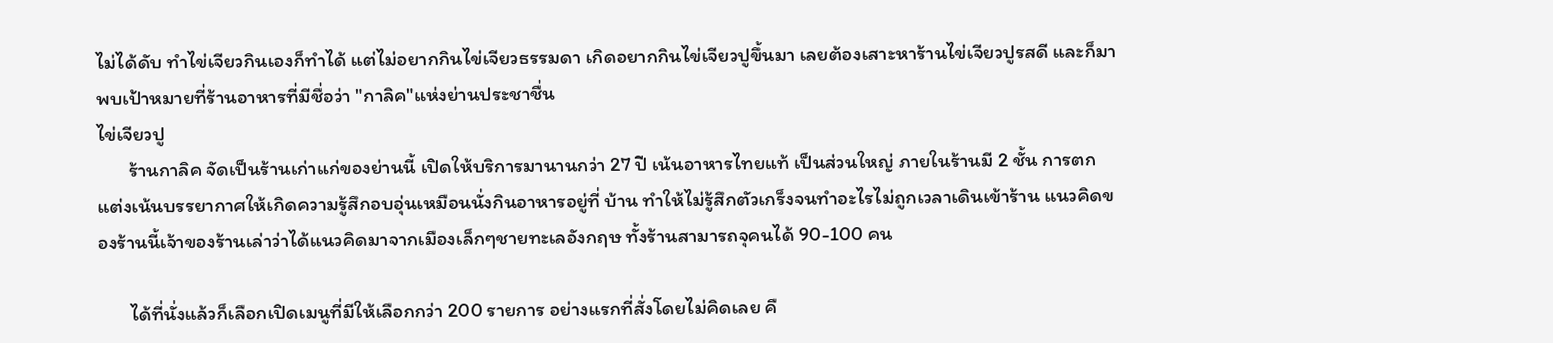ไม่ได้ดับ ทำไข่เจียวกินเองก็ทำได้ แต่ไม่อยากกินไข่เจียวธรรมดา เกิดอยากกินไข่เจียวปูขึ้นมา เลยต้องเสาะหาร้านไข่เจียวปูรสดี และก็มาพบเป้าหมายที่ร้านอาหารที่มีชื่อว่า "กาลิค"แห่งย่านประชาชื่น
ไข่เจียวปู
       ร้านกาลิค จัดเป็นร้านเก่าแก่ของย่านนี้ เปิดให้บริการมานานกว่า 27 ปี เน้นอาหารไทยแท้ เป็นส่วนใหญ่ ภายในร้านมี 2 ชั้น การตกแต่งเน้นบรรยากาศให้เกิดความรู้สึกอบอุ่นเหมือนนั่งกินอาหารอยู่ที่ บ้าน ทำให้ไม่รู้สึกตัวเกร็งจนทำอะไรไม่ถูกเวลาเดินเข้าร้าน แนวคิดของร้านนี้เจ้าของร้านเล่าว่าได้แนวคิดมาจากเมืองเล็กๆชายทะเลอังกฤษ ทั้งร้านสามารถจุคนได้ 90-100 คน

       ได้ที่นั่งแล้วก็เลือกเปิดเมนูที่มีให้เลือกกว่า 200 รายการ อย่างแรกที่สั่งโดยไม่คิดเลย คื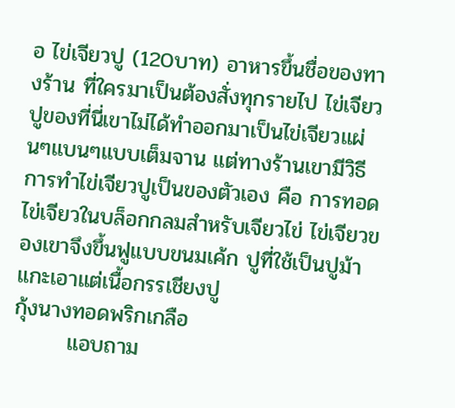อ ไข่เจียวปู (120บาท) อาหารขึ้นชื่อของทางร้าน ที่ใครมาเป็นต้องสั่งทุกรายไป ไข่เจียวปูของที่นี่เขาไม่ได้ทำออกมาเป็นไข่เจียวแผ่นๆแบนๆแบบเต็มจาน แต่ทางร้านเขามีวิธีการทำไข่เจียวปูเป็นของตัวเอง คือ การทอดไข่เจียวในบล็อกกลมสำหรับเจียวไข่ ไข่เจียวของเขาจึงขึ้นฟูแบบขนมเค้ก ปูที่ใช้เป็นปูม้าแกะเอาแต่เนื้อกรรเชียงปู
กุ้งนางทอดพริกเกลือ
       แอบถาม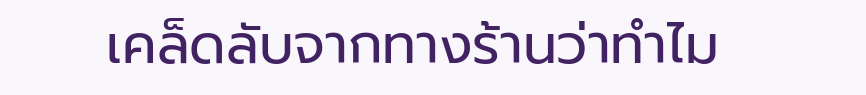เคล็ดลับจากทางร้านว่าทำไม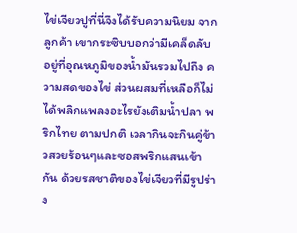ไข่เจียวปูที่นี่จึงได้รับความนิยม จากลูกค้า เขากระซิบบอกว่ามีเคล็ดลับอยู่ที่อุณหภูมิของน้ำมันรวมไปถึง ความสดของไข่ ส่วนผสมที่เหลือก็ไม่ได้พลิกแพลงอะไรยังเติมน้ำปลา พริกไทย ตามปกติ เวลากินจะกินคู่ข้าวสวยร้อนๆและซอสพริกแสนเข้ากัน ด้วยรสชาติของไข่เจียวที่มีรูปร่าง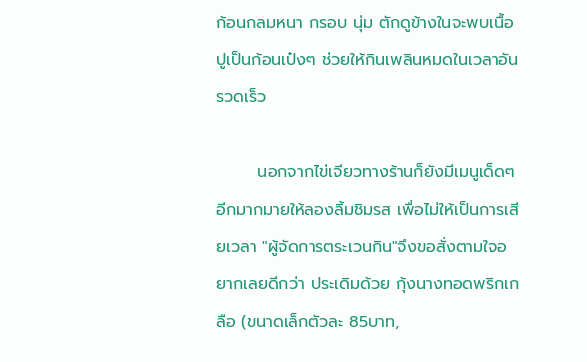ก้อนกลมหนา กรอบ นุ่ม ตักดูข้างในจะพบเนื้อปูเป็นก้อนเป๋งๆ ช่วยให้กินเพลินหมดในเวลาอันรวดเร็ว

       นอกจากไข่เจียวทางร้านก็ยังมีเมนูเด็ดๆอีกมากมายให้ลองลิ้มชิมรส เพื่อไม่ให้เป็นการเสียเวลา "ผู้จัดการตระเวนกิน"จึงขอสั่งตามใจอยากเลยดีกว่า ประเดิมด้วย กุ้งนางทอดพริกเกลือ (ขนาดเล็กตัวละ 85บาท,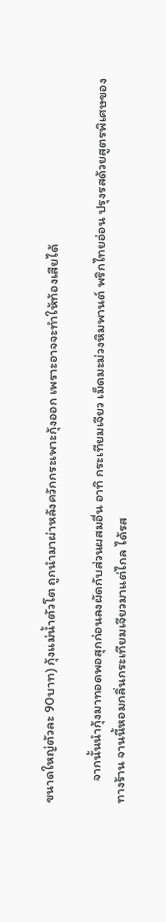ขนาดใหญ่ตัวละ 90บาท) กุ้งแม่น้ำตัวโต ถูกนำมาผ่าหลังควักกระเพาะกุ้งออก เพราะอาจจะทำให้ท้องเสียได้

       จากนั้นนำกุ้งมาทอดพอสุกก่อนลงผัดกับส่วนผสมอื่น อาทิ กระเทียมเจียว เม็ดมะม่วงหิมพานต์ พริกไทยอ่อน ปรุงรสด้วยสูตรพิเศษของทางร้าน จานนี้หอมกลิ่นกระเทียมเจียวมาแต่ไกล ได้รส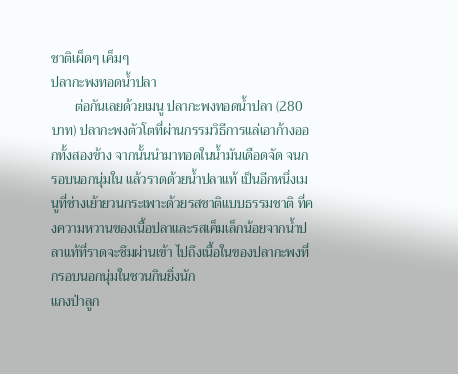ชาติเผ็ดๆ เค็มๆ
ปลากะพงทอดน้ำปลา
       ต่อกันเลยด้วยเมนู ปลากะพงทอดน้ำปลา (280บาท) ปลากะพงตัวโตที่ผ่านกรรมวิธีการแล่เอาก้างออกทั้งสองข้าง จากนั้นนำมาทอดในน้ำมันเดือดจัด จนกรอบนอกนุ่มใน แล้วราดด้วยน้ำปลาแท้ เป็นอีกหนึ่งเมนูที่ช่างเย้ายวนกระเพาะด้วยรสชาติแบบธรรมชาติ ที่คงความหวานของเนื้อปลาและรสเค็มเล็กน้อยจากน้ำปลาแท้ที่ราดจะซึมผ่านเข้า ไปถึงเนื้อในของปลากะพงที่กรอบนอกนุ่มในชวนกินยิ่งนัก
แกงป่าลูก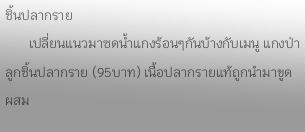ชิ้นปลากราย
       เปลี่ยนแนวมาซดน้ำแกงร้อนๆกันบ้างกับเมนู แกงป่าลูกชิ้นปลากราย (95บาท) เนื้อปลากรายแท้ถูกนำมาขูด ผสม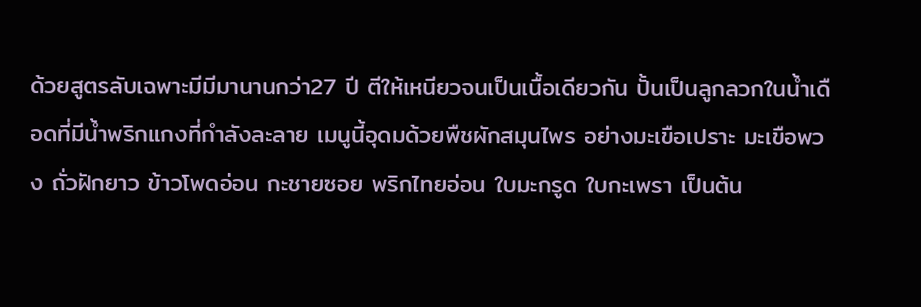ด้วยสูตรลับเฉพาะมีมีมานานกว่า27 ปี ตีให้เหนียวจนเป็นเนื้อเดียวกัน ปั้นเป็นลูกลวกในน้ำเดือดที่มีน้ำพริกแกงที่กำลังละลาย เมนูนี้อุดมด้วยพืชผักสมุนไพร อย่างมะเขือเปราะ มะเขือพวง ถั่วฝักยาว ข้าวโพดอ่อน กะชายซอย พริกไทยอ่อน ใบมะกรูด ใบกะเพรา เป็นต้น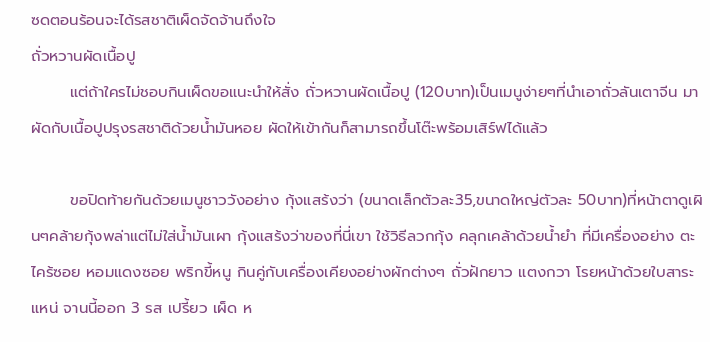ซดตอนร้อนจะได้รสชาติเผ็ดจัดจ้านถึงใจ
ถั่วหวานผัดเนื้อปู
       แต่ถ้าใครไม่ชอบกินเผ็ดขอแนะนำให้สั่ง ถั่วหวานผัดเนื้อปู (120บาท)เป็นเมนูง่ายๆที่นำเอาถั่วลันเตาจีน มาผัดกับเนื้อปูปรุงรสชาติด้วยน้ำมันหอย ผัดให้เข้ากันก็สามารถขึ้นโต๊ะพร้อมเสิร์ฟได้แล้ว

       ขอปิดท้ายกันด้วยเมนูชาววังอย่าง กุ้งแสร้งว่า (ขนาดเล็กตัวละ35,ขนาดใหญ่ตัวละ 50บาท)ที่หน้าตาดูเผินๆคล้ายกุ้งพล่าแต่ไม่ใส่น้ำมันเผา กุ้งแสร้งว่าของที่นี่เขา ใช้วิธีลวกกุ้ง คลุกเคล้าด้วยน้ำยำ ที่มีเครื่องอย่าง ตะไคร้ซอย หอมแดงซอย พริกขี้หนู กินคู่กับเครื่องเคียงอย่างผักต่างๆ ถั่วฝักยาว แตงกวา โรยหน้าด้วยใบสาระแหน่ จานนี้ออก 3 รส เปรี้ยว เผ็ด ห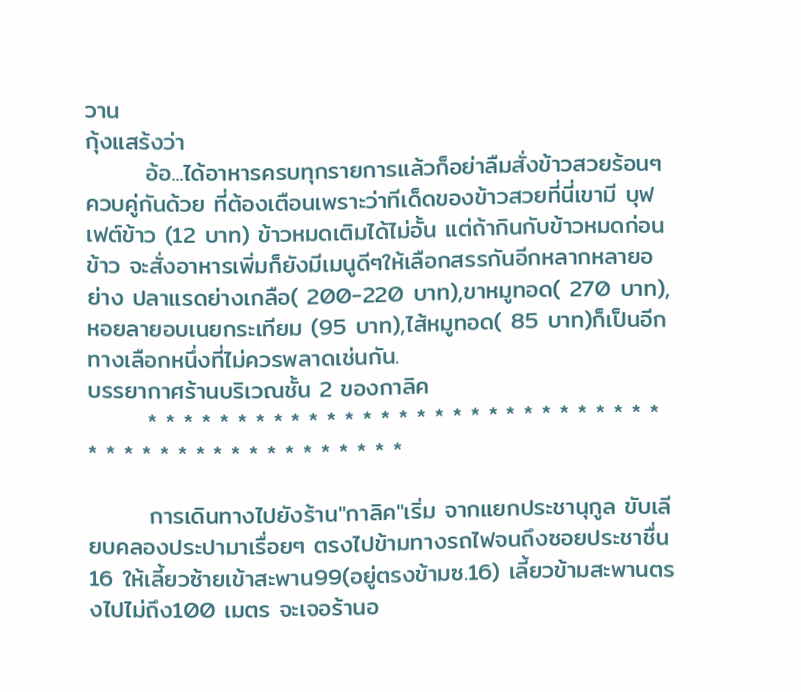วาน
กุ้งแสร้งว่า
       อ้อ...ได้อาหารครบทุกรายการแล้วก็อย่าลืมสั่งข้าวสวยร้อนๆควบคู่กันด้วย ที่ต้องเตือนเพราะว่าทีเด็ดของข้าวสวยที่นี่เขามี บุฟเฟต์ข้าว (12 บาท) ข้าวหมดเติมได้ไม่อั้น แต่ถ้ากินกับข้าวหมดก่อนข้าว จะสั่งอาหารเพิ่มก็ยังมีเมนูดีๆให้เลือกสรรกันอีกหลากหลายอย่าง ปลาแรดย่างเกลือ( 200-220 บาท),ขาหมูทอด( 270 บาท),หอยลายอบเนยกระเทียม (95 บาท),ไส้หมูทอด( 85 บาท)ก็เป็นอีกทางเลือกหนึ่งที่ไม่ควรพลาดเช่นกัน.
บรรยากาศร้านบริเวณชั้น 2 ของกาลิค
       * * * * * * * * * * * * * * * * * * * * * * * * * * * * * * * * * * * * * * * * * * * * * * *

       การเดินทางไปยังร้าน"กาลิค"เริ่ม จากแยกประชานุกูล ขับเลียบคลองประปามาเรื่อยๆ ตรงไปข้ามทางรถไฟจนถึงซอยประชาชื่น16 ให้เลี้ยวซ้ายเข้าสะพาน99(อยู่ตรงข้ามซ.16) เลี้ยวข้ามสะพานตรงไปไม่ถึง100 เมตร จะเจอร้านอ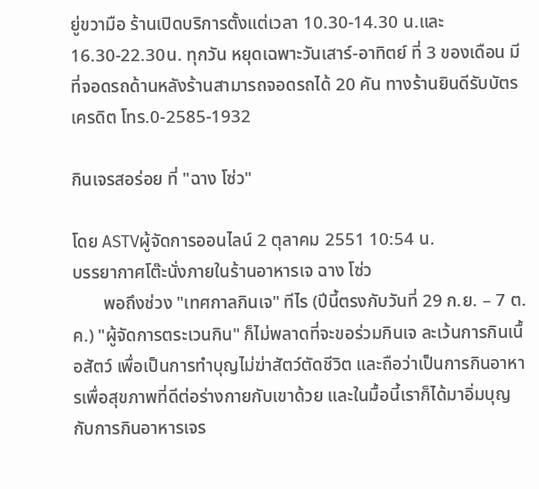ยู่ขวามือ ร้านเปิดบริการตั้งแต่เวลา 10.30-14.30 น.และ16.30-22.30น. ทุกวัน หยุดเฉพาะวันเสาร์-อาทิตย์ ที่ 3 ของเดือน มีที่จอดรถด้านหลังร้านสามารถจอดรถได้ 20 คัน ทางร้านยินดีรับบัตรเครดิต โทร.0-2585-1932

กินเจรสอร่อย ที่ "ฉาง โซ่ว"

โดย ASTVผู้จัดการออนไลน์ 2 ตุลาคม 2551 10:54 น.
บรรยากาศโต๊ะนั่งภายในร้านอาหารเจ ฉาง โซ่ว
       พอถึงช่วง "เทศกาลกินเจ" ทีไร (ปีนี้ตรงกับวันที่ 29 ก.ย. – 7 ต.ค.) "ผู้จัดการตระเวนกิน" ก็ไม่พลาดที่จะขอร่วมกินเจ ละเว้นการกินเนื้อสัตว์ เพื่อเป็นการทำบุญไม่ฆ่าสัตว์ตัดชีวิต และถือว่าเป็นการกินอาหารเพื่อสุขภาพที่ดีต่อร่างกายกับเขาด้วย และในมื้อนี้เราก็ได้มาอิ่มบุญกับการกินอาหารเจร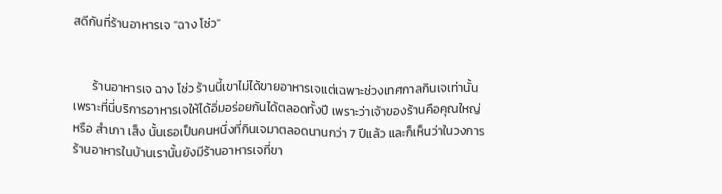สดีกันที่ร้านอาหารเจ "ฉาง โซ่ว"


       ร้านอาหารเจ ฉาง โซ่ว ร้านนี้เขาไม่ได้ขายอาหารเจแต่เฉพาะช่วงเทศกาลกินเจเท่านั้น เพราะที่นี่บริการอาหารเจให้ได้อิ่มอร่อยกันได้ตลอดทั้งปี เพราะว่าเจ้าของร้านคือคุณใหญ่ หรือ สำเภา เส็ง นั้นเธอเป็นคนหนึ่งที่กินเจมาตลอดนานกว่า 7 ปีแล้ว และก็เห็นว่าในวงการร้านอาหารในบ้านเรานั้นยังมีร้านอาหารเจที่ขา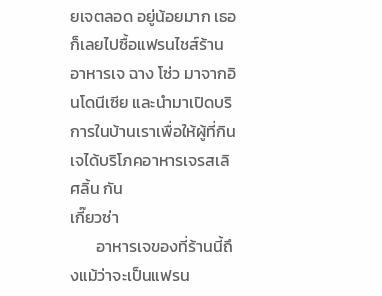ยเจตลอด อยู่น้อยมาก เธอก็เลยไปซื้อแฟรนไชส์ร้านอาหารเจ ฉาง โซ่ว มาจากอินโดนีเซีย และนำมาเปิดบริการในบ้านเราเพื่อให้ผู้ที่กินเจได้บริโภคอาหารเจรสเลิศลิ้น กัน
เกี๊ยวซ่า
       อาหารเจของที่ร้านนี้ถึงแม้ว่าจะเป็นแฟรน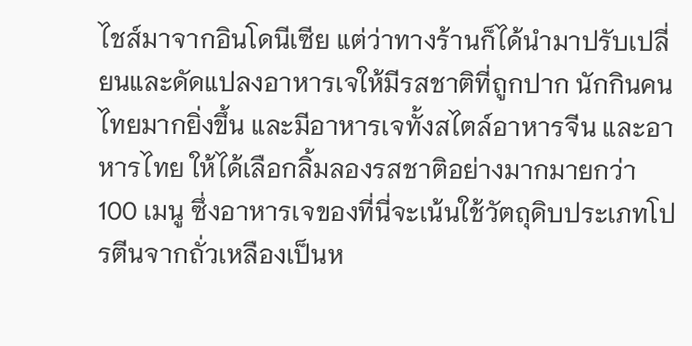ไชส์มาจากอินโดนีเซีย แต่ว่าทางร้านก็ได้นำมาปรับเปลี่ยนและดัดแปลงอาหารเจให้มีรสชาติที่ถูกปาก นักกินคนไทยมากยิ่งขึ้น และมีอาหารเจทั้งสไตล์อาหารจีน และอาหารไทย ให้ได้เลือกลิ้มลองรสชาติอย่างมากมายกว่า 100 เมนู ซึ่งอาหารเจของที่นี่จะเน้นใช้วัตถุดิบประเภทโปรตีนจากถั่วเหลืองเป็นห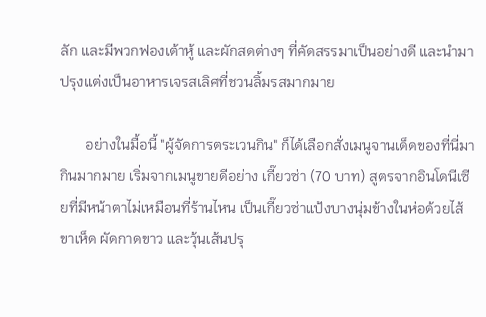ลัก และมีพวกฟองเต้าหู้ และผักสดต่างๆ ที่คัดสรรมาเป็นอย่างดี และนำมาปรุงแต่งเป็นอาหารเจรสเลิศที่ชวนลิ้มรสมากมาย

       อย่างในมื้อนี้ "ผู้จัดการตระเวนกิน" ก็ได้เลือกสั่งเมนูจานเด็ดของที่นี่มากินมากมาย เริ่มจากเมนูขายดีอย่าง เกี๊ยวซ่า (70 บาท) สูตรจากอินโดนีเซียที่มีหน้าตาไม่เหมือนที่ร้านไหน เป็นเกี๊ยวซ่าแป้งบางนุ่มข้างในห่อด้วยไส้ขาเห็ด ผัดกาดขาว และวุ้นเส้นปรุ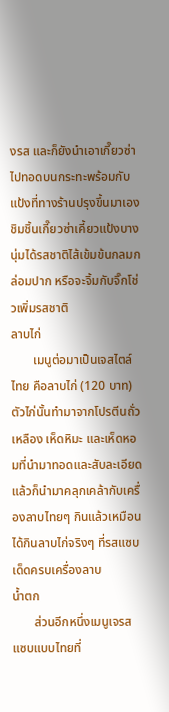งรส และก็ยังนำเอาเกี๊ยวซ่าไปทอดบนกระทะพร้อมกับแป้งที่ทางร้านปรุงขึ้นมาเอง ชิมชิ้นเกี๊ยวซ่าเคี้ยวแป้งบางนุ่มได้รสชาติไส้เข้มข้นกลมกล่อมปาก หรือจะจิ้มกับจิ๊กโช่วเพิ่มรสชาติ
ลาบไก่
       เมนูต่อมาเป็นเจสไตล์ไทย คือลาบไก่ (120 บาท) ตัวไก่นั้นทำมาจากโปรตีนถั่วเหลือง เห็ดหิมะ และเห็ดหอมที่นำมาทอดและสับละเอียด แล้วก็นำมาคลุกเคล้ากับเครื่องลาบไทยๆ กินแล้วเหมือนได้กินลาบไก่จริงๆ ที่รสแซบเด็ดครบเครื่องลาบ
น้ำตก
       ส่วนอีกหนึ่งเมนูเจรสแซบแบบไทยที่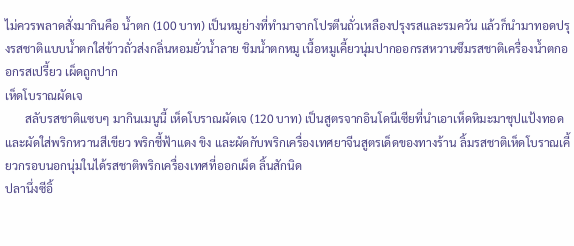ไม่ควรพลาดสั่งมากินคือ น้ำตก (100 บาท) เป็นหมูย่างที่ทำมาจากโปรตีนถั่วเหลืองปรุงรสและรมควัน แล้วก็นำมาทอดปรุงรสชาติแบบน้ำตกใส่ข้าวถั่วส่งกลิ่นหอมยั่วน้ำลาย ชิมน้ำตกหมู เนื้อหมูเคี้ยวนุ่มปากออกรสหวานซึมรสชาติเครื่องน้ำตกออกรสเปรี้ยว เผ็ดถูกปาก
เห็ดโบราณผัดเจ
       สลับรสชาติแซบๆ มากินเมนูนี้ เห็ดโบราณผัดเจ (120 บาท) เป็นสูตรจากอินโดนีเซียที่นำเอาเห็ดหิมะมาชุปแป้งทอด และผัดใส่พริกหวานสีเขียว พริกชี้ฟ้าแดง ขิง และผัดกับพริกเครื่องเทศยาจีนสูตรเด็ดของทางร้าน ลิ้มรสชาติเห็ดโบราณเคี้ยวกรอบนอกนุ่มในได้รสชาติพริกเครื่องเทศที่ออกเผ็ด ลิ้นสักนิด
ปลานึ่งซีอิ้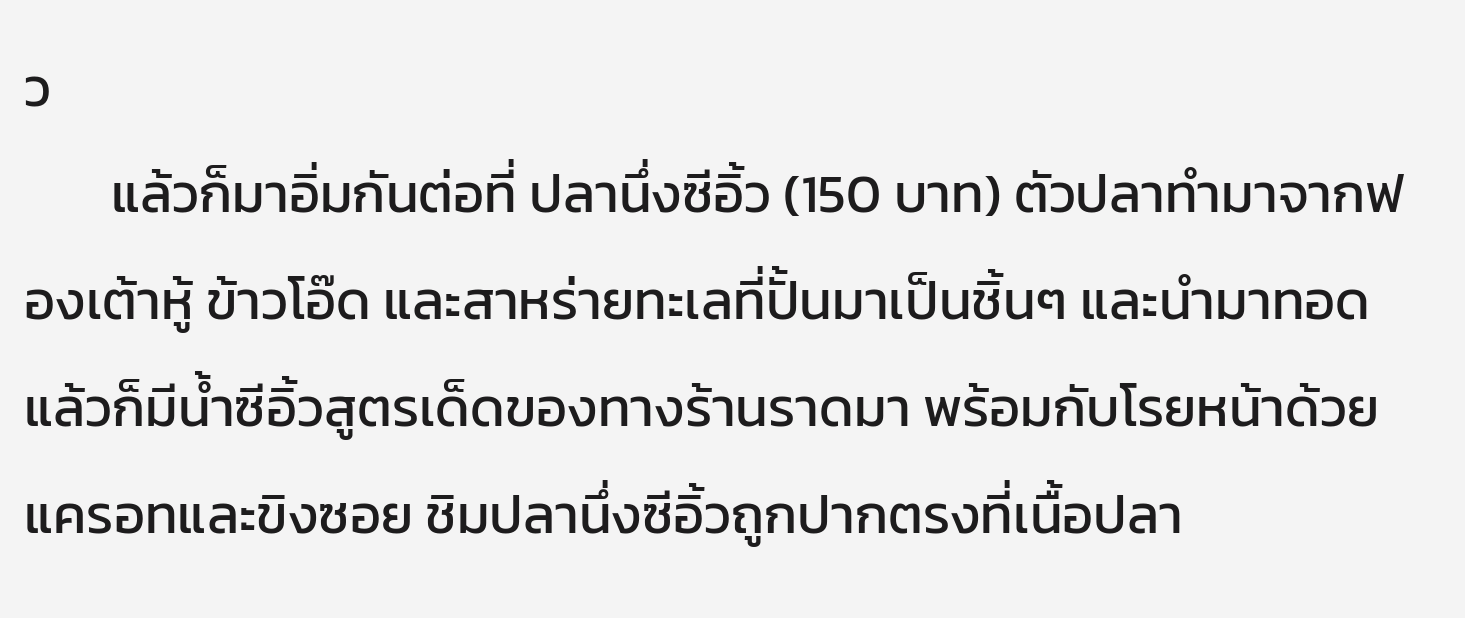ว
       แล้วก็มาอิ่มกันต่อที่ ปลานึ่งซีอิ้ว (150 บาท) ตัวปลาทำมาจากฟองเต้าหู้ ข้าวโอ๊ด และสาหร่ายทะเลที่ปั้นมาเป็นชิ้นๆ และนำมาทอด แล้วก็มีน้ำซีอิ้วสูตรเด็ดของทางร้านราดมา พร้อมกับโรยหน้าด้วยแครอทและขิงซอย ชิมปลานึ่งซีอิ้วถูกปากตรงที่เนื้อปลา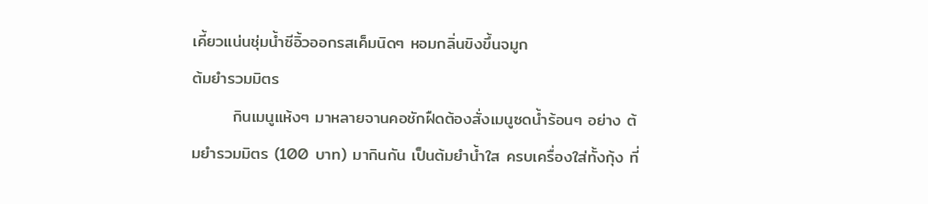เคี้ยวแน่นชุ่มน้ำซีอิ้วออกรสเค็มนิดๆ หอมกลิ่นขิงขึ้นจมูก
ต้มยำรวมมิตร
       กินเมนูแห้งๆ มาหลายจานคอชักฝืดต้องสั่งเมนูซดน้ำร้อนๆ อย่าง ต้มยำรวมมิตร (100 บาท) มากินกัน เป็นต้มยำน้ำใส ครบเครื่องใส่ทั้งกุ้ง ที่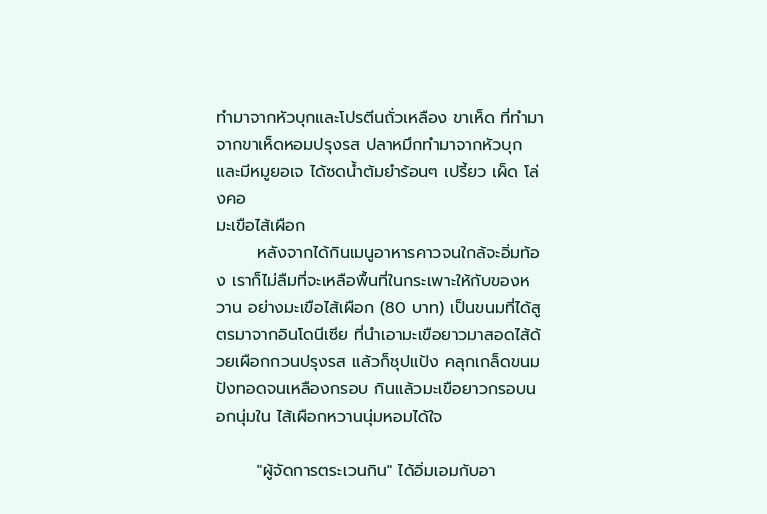ทำมาจากหัวบุกและโปรตีนถั่วเหลือง ขาเห็ด ที่ทำมาจากขาเห็ดหอมปรุงรส ปลาหมึกทำมาจากหัวบุก และมีหมูยอเจ ได้ซดน้ำต้มยำร้อนๆ เปรี้ยว เผ็ด โล่งคอ
มะเขือไส้เผือก
       หลังจากได้กินเมนูอาหารคาวจนใกล้จะอิ่มท้อง เราก็ไม่ลืมที่จะเหลือพื้นที่ในกระเพาะให้กับของหวาน อย่างมะเขือไส้เผือก (80 บาท) เป็นขนมที่ได้สูตรมาจากอินโดนีเซีย ที่นำเอามะเขือยาวมาสอดไส้ด้วยเผือกกวนปรุงรส แล้วก็ชุปแป้ง คลุกเกล็ดขนมปังทอดจนเหลืองกรอบ กินแล้วมะเขือยาวกรอบนอกนุ่มใน ไส้เผือกหวานนุ่มหอมได้ใจ

       "ผู้จัดการตระเวนกิน" ได้อิ่มเอมกับอา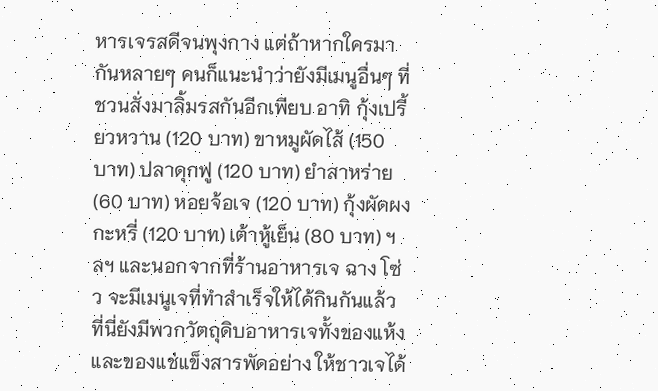หารเจรสดีจนพุงกาง แต่ถ้าหากใครมากันหลายๆ คนก็แนะนำว่ายังมีเมนูอื่นๆ ที่ชวนสั่งมาลิ้มรสกันอีกเพียบ อาทิ กุ้งเปรี้ยวหวาน (120 บาท) ขาหมูผัดไส้ (150 บาท) ปลาดุกฟู (120 บาท) ยำสาหร่าย (60 บาท) หอยจ้อเจ (120 บาท) กุ้งผัดผงกะหรี่ (120 บาท) เต้าหู้เย็น (80 บาท) ฯลฯ และนอกจากที่ร้านอาหารเจ ฉาง โซ่ว จะมีเมนูเจที่ทำสำเร็จให้ได้กินกันแล้ว ที่นี่ยังมีพวกวัตถุดิบอาหารเจทั้งของแห้งและของแช่แข็งสารพัดอย่าง ให้ชาวเจได้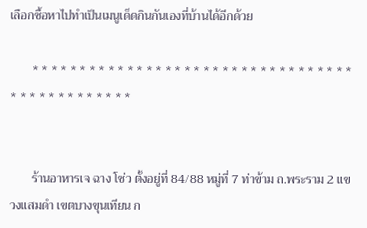เลือกซื้อหาไปทำเป็นเมนูเด็ดกินกันเองที่บ้านได้อีกด้วย

       * * * * * * * * * * * * * * * * * * * * * * * * * * * * * * * * * * * * * * * * * * * * * * *


       ร้านอาหารเจ ฉาง โซ่ว ตั้งอยู่ที่ 84/88 หมู่ที่ 7 ท่าข้าม ถ.พระราม 2 แขวงแสมดำ เขตบางขุนเทียน ก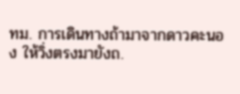ทม. การเดินทางถ้ามาจากดาวคะนอง ให้วิ่งตรงมายังถ.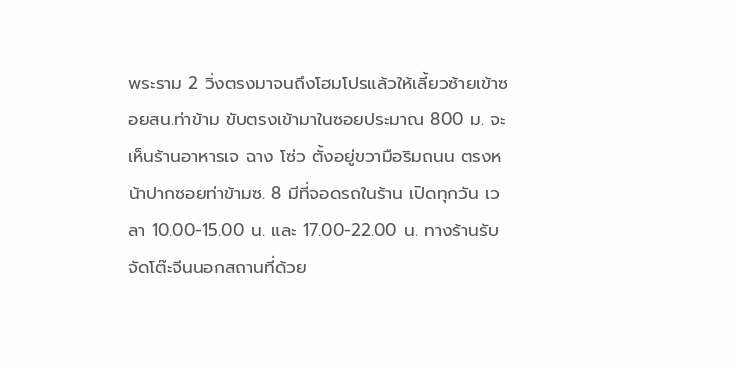พระราม 2 วิ่งตรงมาจนถึงโฮมโปรแล้วให้เลี้ยวซ้ายเข้าซอยสน.ท่าข้าม ขับตรงเข้ามาในซอยประมาณ 800 ม. จะเห็นร้านอาหารเจ ฉาง โซ่ว ตั้งอยู่ขวามือริมถนน ตรงหน้าปากซอยท่าข้ามซ. 8 มีที่จอดรถในร้าน เปิดทุกวัน เวลา 10.00-15.00 น. และ 17.00-22.00 น. ทางร้านรับจัดโต๊ะจีนนอกสถานที่ด้วย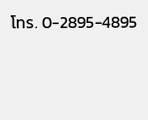โทร. 0-2895-4895